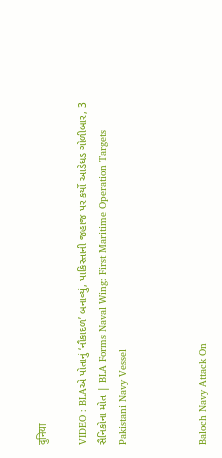दुनिया

VIDEO : BLAએ પોતાનું ‘નૌકાદળ’ બનાવ્યું, પાકિસ્તાની જહાજ પર કર્યો આડેધડ ગોળીબાર, 3 સૈનિકોના મોત | BLA Forms Naval Wing: First Maritime Operation Targets Pakistani Navy Vessel



Baloch Navy Attack On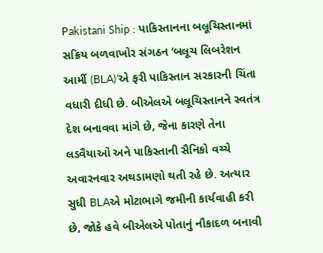Pakistani Ship : પાકિસ્તાનના બલૂચિસ્તાનમાં સક્રિય બળવાખોર સંગઠન ‘બલૂચ લિબરેશન આર્મી (BLA)’એ ફરી પાકિસ્તાન સરકારની ચિંતા વધારી દીધી છે. બીએલએ બલૂચિસ્તાનને સ્વતંત્ર દેશ બનાવવા માંગે છે, જેના કારણે તેના લડવૈયાઓ અને પાકિસ્તાની સૈનિકો વચ્ચે અવારનવાર અથડામણો થતી રહે છે. અત્યાર સુધી BLAએ મોટાભાગે જમીની કાર્યવાહી કરી છે, જોકે હવે બીએલએ પોતાનું નૌકાદળ બનાવી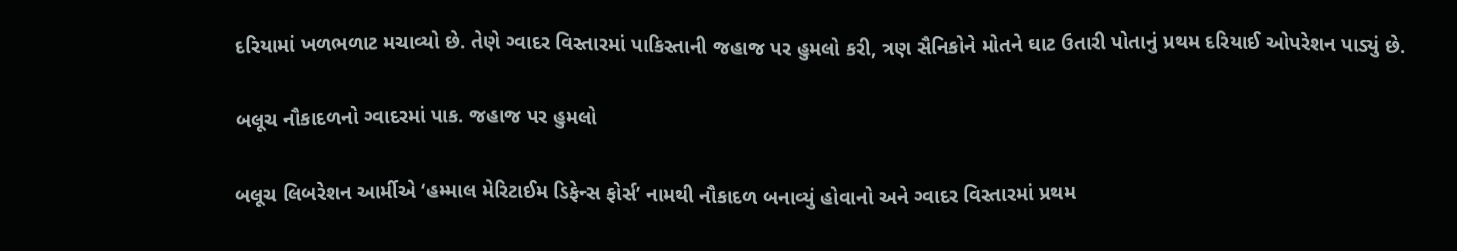દરિયામાં ખળભળાટ મચાવ્યો છે. તેણે ગ્વાદર વિસ્તારમાં પાકિસ્તાની જહાજ પર હુમલો કરી, ત્રણ સૈનિકોને મોતને ઘાટ ઉતારી પોતાનું પ્રથમ દરિયાઈ ઓપરેશન પાડ્યું છે.

બલૂચ નૌકાદળનો ગ્વાદરમાં પાક. જહાજ પર હુમલો

બલૂચ લિબરેશન આર્મીએ ‘હમ્માલ મેરિટાઈમ ડિફેન્સ ફોર્સ’ નામથી નૌકાદળ બનાવ્યું હોવાનો અને ગ્વાદર વિસ્તારમાં પ્રથમ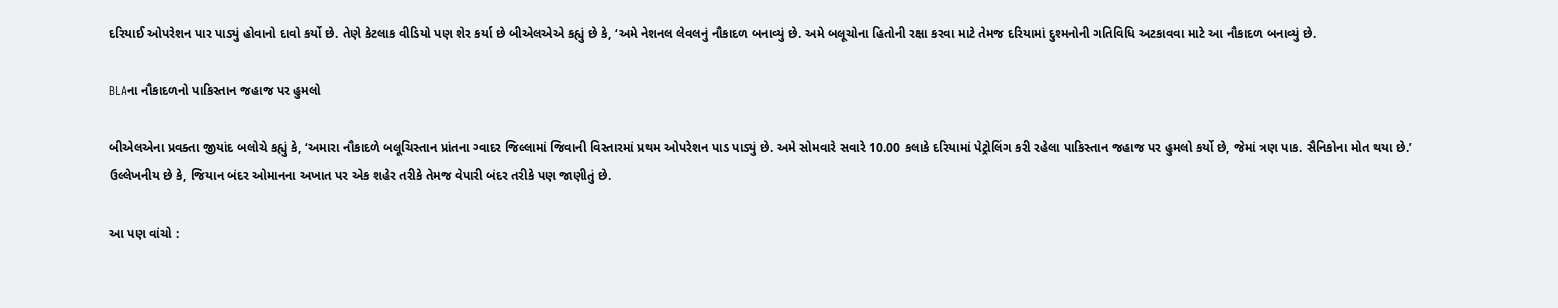દરિયાઈ ઓપરેશન પાર પાડ્યું હોવાનો દાવો કર્યો છે. તેણે કેટલાક વીડિયો પણ શેર કર્યા છે બીએલએએ કહ્યું છે કે, ‘અમે નેશનલ લેવલનું નૌકાદળ બનાવ્યું છે. અમે બલૂચોના હિતોની રક્ષા કરવા માટે તેમજ દરિયામાં દુશ્મનોની ગતિવિધિ અટકાવવા માટે આ નૌકાદળ બનાવ્યું છે.

BLAના નૌકાદળનો પાકિસ્તાન જહાજ પર હુમલો

બીએલએના પ્રવક્તા જીયાંદ બલોચે કહ્યું કે, ‘અમારા નૌકાદળે બલૂચિસ્તાન પ્રાંતના ગ્વાદર જિલ્લામાં જિવાની વિસ્તારમાં પ્રથમ ઓપરેશન પાડ પાડ્યું છે. અમે સોમવારે સવારે 10.00 કલાકે દરિયામાં પેટ્રોલિંગ કરી રહેલા પાકિસ્તાન જહાજ પર હુમલો કર્યો છે, જેમાં ત્રણ પાક. સૈનિકોના મોત થયા છે.’ ઉલ્લેખનીય છે કે, જિયાન બંદર ઓમાનના અખાત પર એક શહેર તરીકે તેમજ વેપારી બંદર તરીકે પણ જાણીતું છે.

આ પણ વાંચો :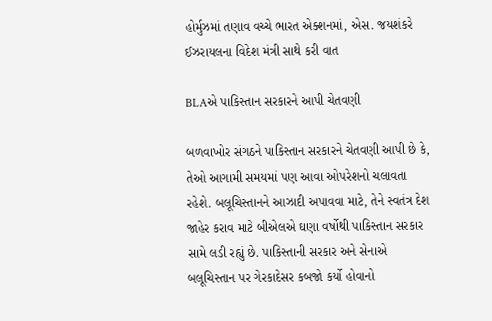હોર્મુઝમાં તણાવ વચ્ચે ભારત એક્શનમાં, એસ. જયશંકરે ઈઝરાયલના વિદેશ મંત્રી સાથે કરી વાત

BLAએ પાકિસ્તાન સરકારને આપી ચેતવણી

બળવાખોર સંગઠને પાકિસ્તાન સરકારને ચેતવણી આપી છે કે, તેઓ આગામી સમયમાં પણ આવા ઓપરેશનો ચલાવતા રહેશે. બલૂચિસ્તાનને આઝાદી અપાવવા માટે, તેને સ્વતંત્ર દેશ જાહેર કરાવ માટે બીએલએ ઘણા વર્ષોથી પાકિસ્તાન સરકાર સામે લડી રહ્યું છે. પાકિસ્તાની સરકાર અને સેનાએ બલૂચિસ્તાન પર ગેરકાદેસર કબજો કર્યો હોવાનો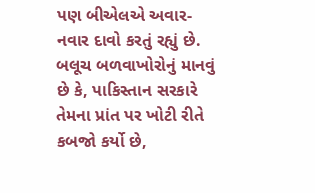પણ બીએલએ અવાર-નવાર દાવો કરતું રહ્યું છે. બલૂચ બળવાખોરોનું માનવું છે કે, પાકિસ્તાન સરકારે તેમના પ્રાંત પર ખોટી રીતે કબજો કર્યો છે,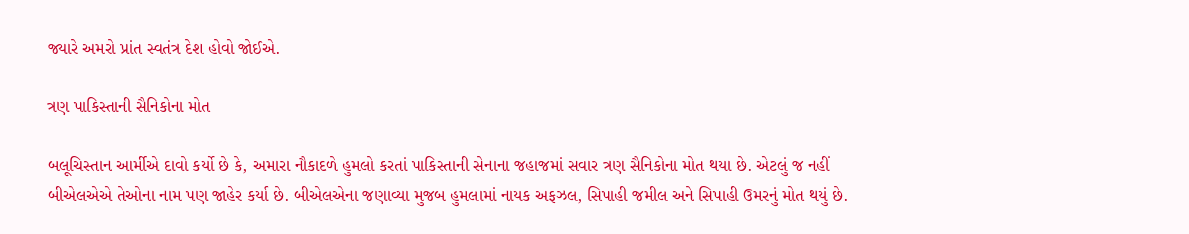જ્યારે અમરો પ્રાંત સ્વતંત્ર દેશ હોવો જોઈએ.

ત્રણ પાકિસ્તાની સૈનિકોના મોત

બલૂચિસ્તાન આર્મીએ દાવો કર્યો છે કે, અમારા નૌકાદળે હુમલો કરતાં પાકિસ્તાની સેનાના જહાજમાં સવાર ત્રણ સૈનિકોના મોત થયા છે. એટલું જ નહીં બીએલએએ તેઓના નામ પણ જાહેર કર્યા છે. બીએલએના જણાવ્યા મુજબ હુમલામાં નાયક અફઝલ, સિપાહી જમીલ અને સિપાહી ઉમરનું મોત થયું છે.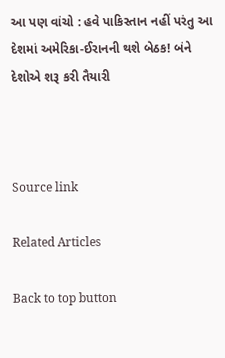આ પણ વાંચો : હવે પાકિસ્તાન નહીં પરંતુ આ દેશમાં અમેરિકા-ઈરાનની થશે બેઠક! બંને દેશોએ શરૂ કરી તૈયારી



Source link

Related Articles

Back to top button